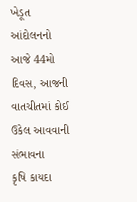ખેડૂત આંદોલનનો આજે 44મો દિવસ, આજની વાતચીતમાં કોઈ ઉકેલ આવવાની સંભાવના
કૃષિ કાયદા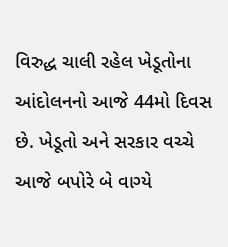વિરુદ્ધ ચાલી રહેલ ખેડૂતોના આંદોલનનો આજે 44મો દિવસ છે. ખેડૂતો અને સરકાર વચ્ચે આજે બપોરે બે વાગ્યે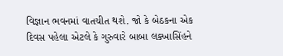વિજ્ઞાન ભવનમાં વાતચીત થશે. જો કે બેઠકના એક દિવસ પહેલા એટલે કે ગુરુવારે બાબા લક્ખાસિંહને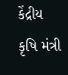કેંદ્રીય કૃષિ મંત્રી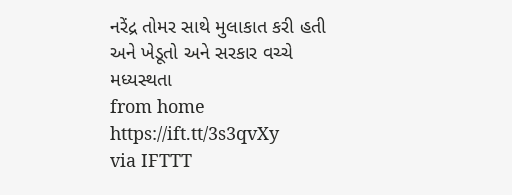નરેંદ્ર તોમર સાથે મુલાકાત કરી હતી અને ખેડૂતો અને સરકાર વચ્ચે મધ્યસ્થતા
from home https://ift.tt/3s3qvXy
via IFTTT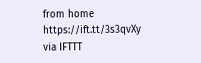from home https://ift.tt/3s3qvXy
via IFTTT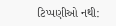ટિપ્પણીઓ નથી: